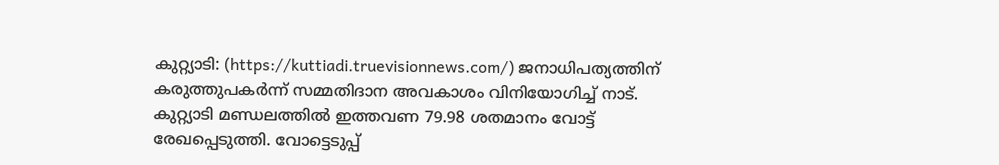കുറ്റ്യാടി: (https://kuttiadi.truevisionnews.com/) ജനാധിപത്യത്തിന് കരുത്തുപകർന്ന് സമ്മതിദാന അവകാശം വിനിയോഗിച്ച് നാട്. കുറ്റ്യാടി മണ്ഡലത്തിൽ ഇത്തവണ 79.98 ശതമാനം വോട്ട് രേഖപ്പെടുത്തി. വോട്ടെടുപ്പ്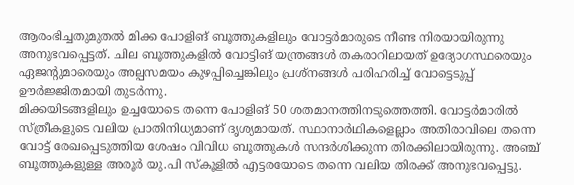ആരംഭിച്ചതുമുതൽ മിക്ക പോളിങ് ബൂത്തുകളിലും വോട്ടർമാരുടെ നീണ്ട നിരയായിരുന്നു അനുഭവപ്പെട്ടത്. ചില ബൂത്തുകളിൽ വോട്ടിങ് യന്ത്രങ്ങൾ തകരാറിലായത് ഉദ്യോഗസ്ഥരെയും ഏജന്റുമാരെയും അല്പസമയം കുഴപ്പിച്ചെങ്കിലും പ്രശ്നങ്ങൾ പരിഹരിച്ച് വോട്ടെടുപ്പ് ഊർജ്ജിതമായി തുടർന്നു.
മിക്കയിടങ്ങളിലും ഉച്ചയോടെ തന്നെ പോളിങ് 50 ശതമാനത്തിനടുത്തെത്തി. വോട്ടർമാരിൽ സ്ത്രീകളുടെ വലിയ പ്രാതിനിധ്യമാണ് ദൃശ്യമായത്. സ്ഥാനാർഥികളെല്ലാം അതിരാവിലെ തന്നെ വോട്ട് രേഖപ്പെടുത്തിയ ശേഷം വിവിധ ബൂത്തുകൾ സന്ദർശിക്കുന്ന തിരക്കിലായിരുന്നു. അഞ്ച് ബൂത്തുകളുള്ള അരൂർ യു.പി സ്കൂളിൽ എട്ടരയോടെ തന്നെ വലിയ തിരക്ക് അനുഭവപ്പെട്ടു.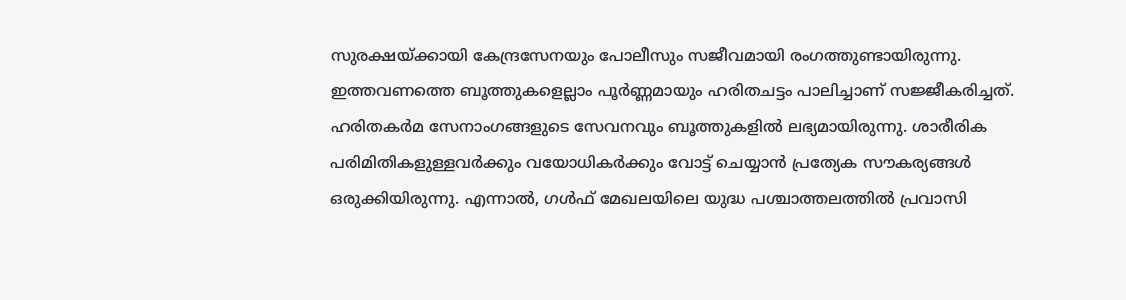സുരക്ഷയ്ക്കായി കേന്ദ്രസേനയും പോലീസും സജീവമായി രംഗത്തുണ്ടായിരുന്നു.
ഇത്തവണത്തെ ബൂത്തുകളെല്ലാം പൂർണ്ണമായും ഹരിതചട്ടം പാലിച്ചാണ് സജ്ജീകരിച്ചത്. ഹരിതകർമ സേനാംഗങ്ങളുടെ സേവനവും ബൂത്തുകളിൽ ലഭ്യമായിരുന്നു. ശാരീരിക പരിമിതികളുള്ളവർക്കും വയോധികർക്കും വോട്ട് ചെയ്യാൻ പ്രത്യേക സൗകര്യങ്ങൾ ഒരുക്കിയിരുന്നു. എന്നാൽ, ഗൾഫ് മേഖലയിലെ യുദ്ധ പശ്ചാത്തലത്തിൽ പ്രവാസി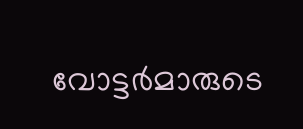വോട്ടർമാരുടെ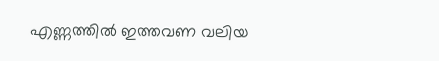എണ്ണത്തിൽ ഇത്തവണ വലിയ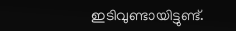ഇടിവുണ്ടായിട്ടുണ്ട്.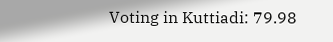Voting in Kuttiadi: 79.98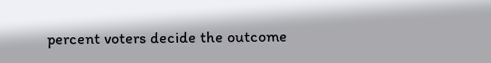percent voters decide the outcome